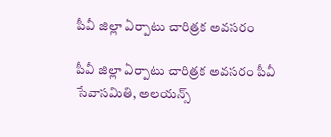పీవీ జిల్లా ఏర్పాటు చారిత్రక అవసరం

పీవీ జిల్లా ఏర్పాటు చారిత్రక అవసరం పీవీ సేవాసమితి, అలయన్స్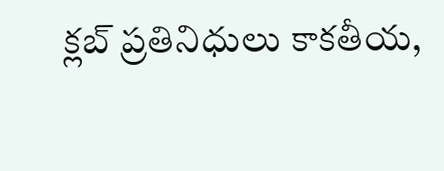క్లబ్ ప్రతినిధులు కాకతీయ,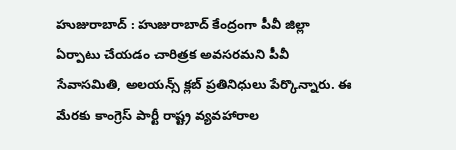హుజురాబాద్ : హుజురాబాద్ కేంద్రంగా పీవీ జిల్లా ఏర్పాటు చేయడం చారిత్రక అవసరమని పీవీ సేవాసమితి, అలయన్స్ క్లబ్ ప్రతినిధులు పేర్కొన్నారు. ఈ మేరకు కాంగ్రెస్ పార్టీ రాష్ట్ర వ్యవహారాల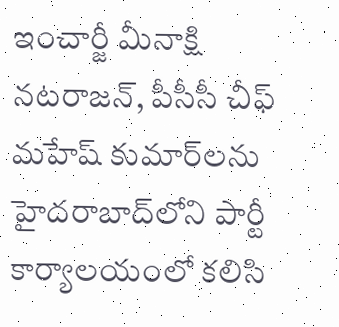ఇంచార్జీ మీనాక్షి నటరాజన్, పీసీసీ చీఫ్ మహేష్ కుమార్‌లను హైదరాబాద్‌లోని పార్టీ కార్యాలయంలో కలిసి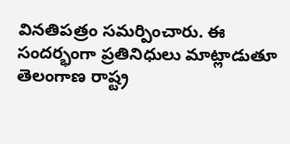వినతిపత్రం సమర్పించారు. ఈ సందర్భంగా ప్రతినిధులు మాట్లాడుతూ తెలంగాణ రాష్ట్ర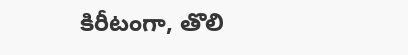కిరీటంగా, తొలి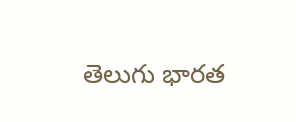తెలుగు భారత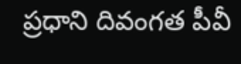ప్రధాని దివంగత పీవీ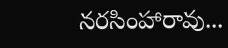నరసింహారావు...